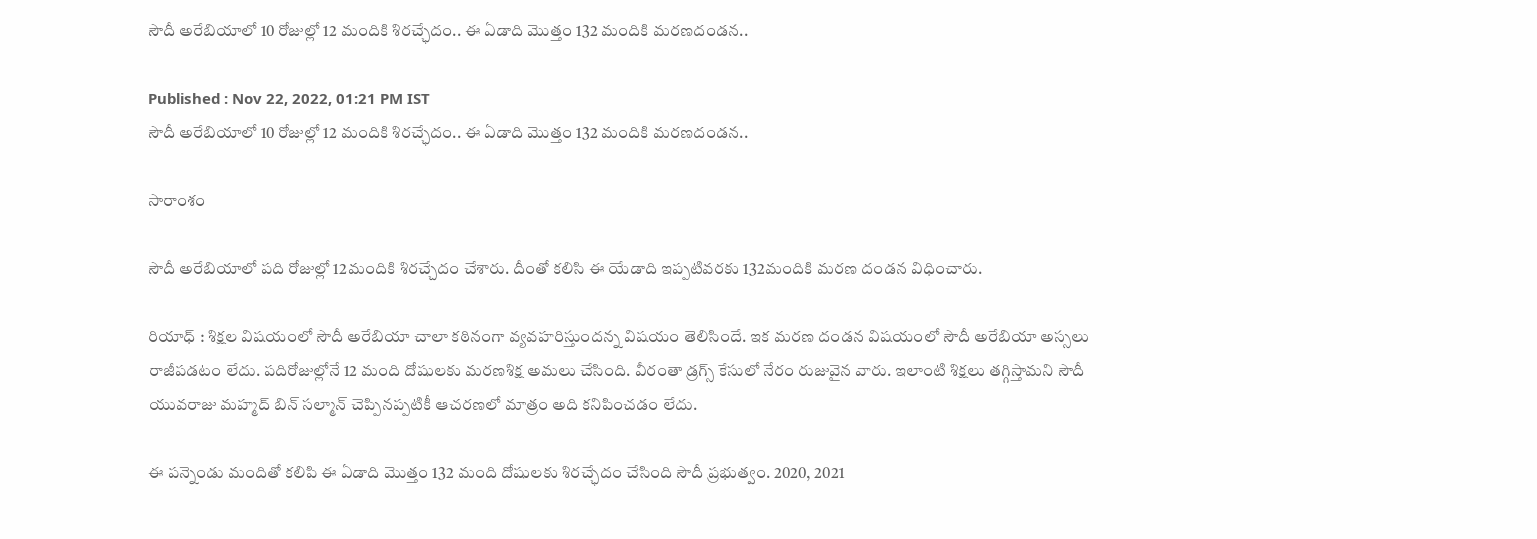సౌదీ అరేబియాలో 10 రోజుల్లో 12 మందికి శిరచ్ఛేదం.. ఈ ఏడాది మొత్తం 132 మందికి మరణదండన..

Published : Nov 22, 2022, 01:21 PM IST
సౌదీ అరేబియాలో 10 రోజుల్లో 12 మందికి శిరచ్ఛేదం.. ఈ ఏడాది మొత్తం 132 మందికి మరణదండన..

సారాంశం

సౌదీ అరేబియాలో పది రోజుల్లో 12మందికి శిరచ్చేదం చేశారు. దీంతో కలిసి ఈ యేడాది ఇప్పటివరకు 132మందికి మరణ దండన విధించారు.

రియాధ్ : శిక్షల విషయంలో సౌదీ అరేబియా చాలా కఠినంగా వ్యవహరిస్తుందన్న విషయం తెలిసిందే. ఇక మరణ దండన విషయంలో సౌదీ అరేబియా అస్సలు రాజీపడటం లేదు. పదిరోజుల్లోనే 12 మంది దోషులకు మరణశిక్ష అమలు చేసింది. వీరంతా డ్రగ్స్ కేసులో నేరం రుజువైన వారు. ఇలాంటి శిక్షలు తగ్గిస్తామని సౌదీ యువరాజు మహ్మద్ బిన్ సల్మాన్ చెప్పినప్పటికీ ఆచరణలో మాత్రం అది కనిపించడం లేదు.

ఈ పన్నెండు మందితో కలిపి ఈ ఏడాది మొత్తం 132 మంది దోషులకు శిరచ్ఛేదం చేసింది సౌదీ ప్రభుత్వం. 2020, 2021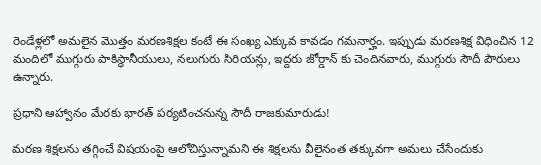రెండేళ్లలో అమలైన మొత్తం మరణశిక్షల కంటే ఈ సంఖ్య ఎక్కువ కావడం గమనార్హం. ఇప్పుడు మరణశిక్ష విధించిన 12 మందిలో ముగ్గురు పాకిస్థానీయులు, నలుగురు సిరియన్లు, ఇద్దరు జోర్డాన్ కు చెందినవారు, ముగ్గురు సౌదీ పౌరులు ఉన్నారు.

ప్రధాని ఆహ్వానం మేరకు భారత్ పర్యటించనున్న సౌదీ రాజకుమారుడు!

మరణ శిక్షలను తగ్గించే విషయంపై ఆలోచిస్తున్నామని ఈ శిక్షలను వీలైనంత తక్కువగా అమలు చేసేందుకు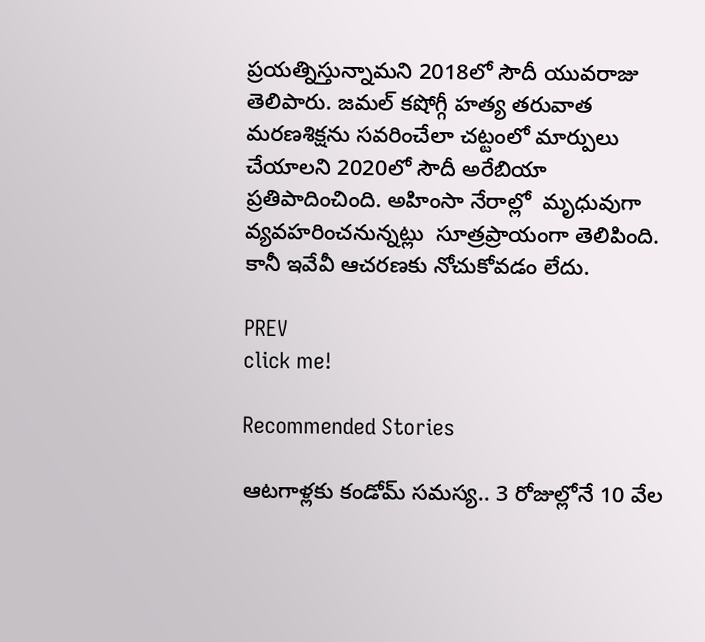ప్రయత్నిస్తున్నామని 2018లో సౌదీ యువరాజు తెలిపారు. జమల్ కషోగ్గీ హత్య తరువాత మరణశిక్షను సవరించేలా చట్టంలో మార్పులు చేయాలని 2020లో సౌదీ అరేబియా ప్రతిపాదించింది. అహింసా నేరాల్లో  మృధువుగా వ్యవహరించనున్నట్లు  సూత్రప్రాయంగా తెలిపింది. కానీ ఇవేవీ ఆచరణకు నోచుకోవడం లేదు.

PREV
click me!

Recommended Stories

ఆట‌గాళ్ల‌కు కండోమ్ స‌మ‌స్య‌.. 3 రోజుల్లోనే 10 వేల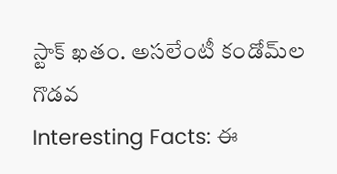స్టాక్ ఖ‌తం. అస‌లేంటీ కండోమ్‌ల గొడ‌వ‌
Interesting Facts: ఈ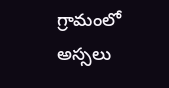గ్రామంలో అస్సలు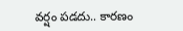వ‌ర్షం ప‌డ‌దు.. కార‌ణం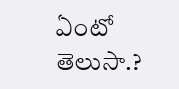ఏంటో తెలుసా.?